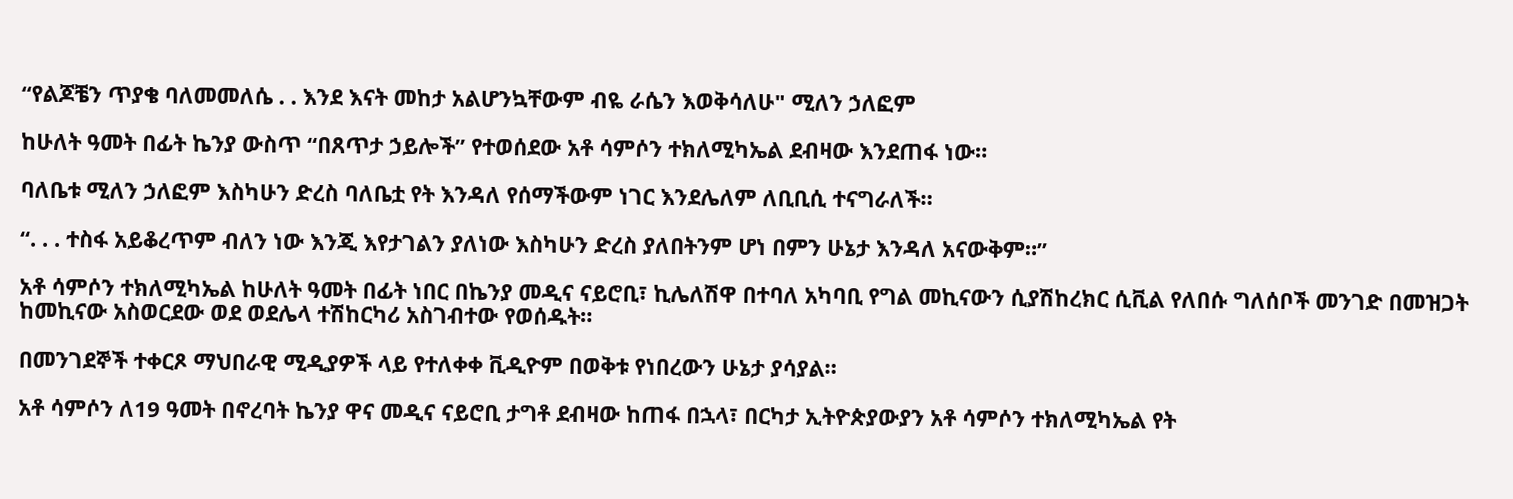“የልጆቼን ጥያቄ ባለመመለሴ . . እንደ እናት መከታ አልሆንኳቸውም ብዬ ራሴን እወቅሳለሁ" ሚለን ኃለፎም

ከሁለት ዓመት በፊት ኬንያ ውስጥ “በጸጥታ ኃይሎች” የተወሰደው አቶ ሳምሶን ተክለሚካኤል ደብዛው እንደጠፋ ነው።

ባለቤቱ ሚለን ኃለፎም እስካሁን ድረስ ባለቤቷ የት እንዳለ የሰማችውም ነገር እንደሌለም ለቢቢሲ ተናግራለች።

“. . . ተስፋ አይቆረጥም ብለን ነው እንጂ እየታገልን ያለነው እስካሁን ድረስ ያለበትንም ሆነ በምን ሁኔታ እንዳለ አናውቅም።”

አቶ ሳምሶን ተክለሚካኤል ከሁለት ዓመት በፊት ነበር በኬንያ መዲና ናይሮቢ፣ ኪሌለሽዋ በተባለ አካባቢ የግል መኪናውን ሲያሽከረክር ሲቪል የለበሱ ግለሰቦች መንገድ በመዝጋት ከመኪናው አስወርደው ወደ ወደሌላ ተሽከርካሪ አስገብተው የወሰዱት።

በመንገደኞች ተቀርጾ ማህበራዊ ሚዲያዎች ላይ የተለቀቀ ቪዲዮም በወቅቱ የነበረውን ሁኔታ ያሳያል።

አቶ ሳምሶን ለ19 ዓመት በኖረባት ኬንያ ዋና መዲና ናይሮቢ ታግቶ ደብዛው ከጠፋ በኋላ፣ በርካታ ኢትዮጵያውያን አቶ ሳምሶን ተክለሚካኤል የት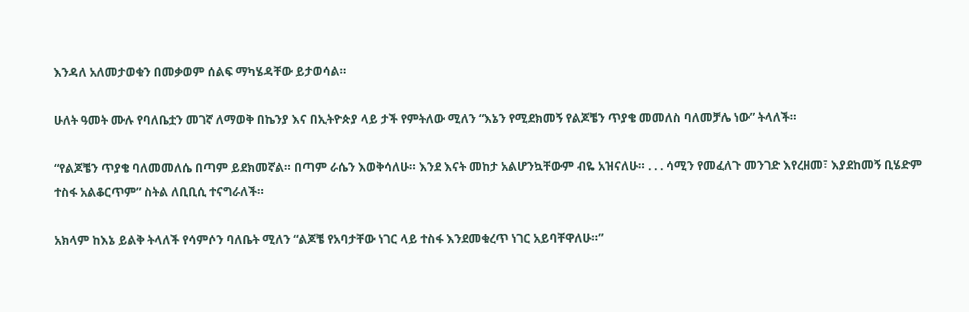እንዳለ አለመታወቁን በመቃወም ሰልፍ ማካሄዳቸው ይታወሳል።

ሁለት ዓመት ሙሉ የባለቤቷን መገኛ ለማወቅ በኬንያ እና በኢትዮጵያ ላይ ታች የምትለው ሚለን “እኔን የሚደክመኝ የልጆቼን ጥያቄ መመለስ ባለመቻሌ ነው” ትላለች።

“የልጆቼን ጥያቄ ባለመመለሴ በጣም ይደክመኛል። በጣም ራሴን እወቅሳለሁ። እንደ እናት መከታ አልሆንኳቸውም ብዬ አዝናለሁ። . . . ሳሚን የመፈለጉ መንገድ እየረዘመ፣ እያደከመኝ ቢሄድም ተስፋ አልቆርጥም” ስትል ለቢቢሲ ተናግራለች።

አክላም ከእኔ ይልቅ ትላለች የሳምሶን ባለቤት ሚለን “ልጆቼ የአባታቸው ነገር ላይ ተስፋ እንደመቁረጥ ነገር አይባቸዋለሁ።”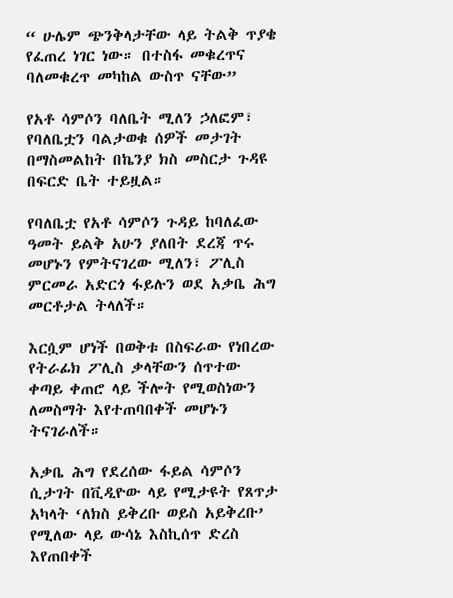“ ሁሌም ጭንቅላታቸው ላይ ትልቅ ጥያቄ የፈጠረ ነገር ነው። በተስፋ መቁረጥና ባለመቁረጥ መካከል ውስጥ ናቸው”

የአቶ ሳምሶን ባለቤት ሚለን ኃለፎም፣ የባለቤቷን ባልታወቁ ሰዎች መታገት በማስመልከት በኬንያ ክስ መስርታ ጉዳዩ በፍርድ ቤት ተይዟል።

የባለቤቷ የአቶ ሳምሶን ጉዳይ ከባለፈው ዓመት ይልቅ አሁን ያለበት ደረጃ ጥሩ መሆኑን የምትናገረው ሚለን፣ ፖሊስ ምርመራ አድርጎ ፋይሉን ወደ አቃቤ ሕግ መርቶታል ትላለች።

እርሷም ሆነች በወቅቱ በስፍራው የነበረው የትራፊክ ፖሊስ ቃላቸውን ሰጥተው ቀጣይ ቀጠሮ ላይ ችሎት የሚወስነውን ለመስማት እየተጠባበቀች መሆኑን ትናገራለች።

አቃቤ ሕግ የደረሰው ፋይል ሳምሶን ሲታገት በቪዲዮው ላይ የሚታዩት የጸጥታ አካላት ‘ለክስ ይቅረቡ ወይስ አይቅረቡ’ የሚለው ላይ ውሳኔ እስኪሰጥ ድረስ እየጠበቀች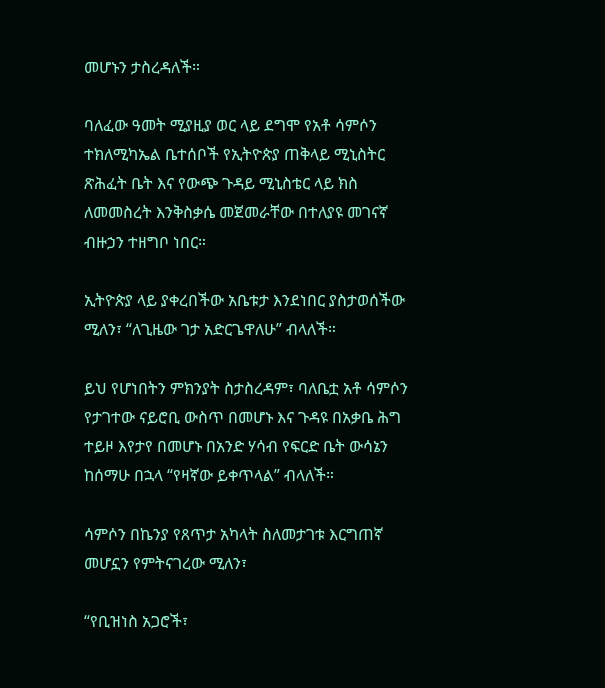መሆኑን ታስረዳለች።

ባለፈው ዓመት ሚያዚያ ወር ላይ ደግሞ የአቶ ሳምሶን ተክለሚካኤል ቤተሰቦች የኢትዮጵያ ጠቅላይ ሚኒስትር ጽሕፈት ቤት እና የውጭ ጉዳይ ሚኒስቴር ላይ ክስ ለመመስረት እንቅስቃሴ መጀመራቸው በተለያዩ መገናኛ ብዙኃን ተዘግቦ ነበር።

ኢትዮጵያ ላይ ያቀረበችው አቤቱታ እንደነበር ያስታወሰችው ሚለን፣ “ለጊዜው ገታ አድርጌዋለሁ” ብላለች።

ይህ የሆነበትን ምክንያት ስታስረዳም፣ ባለቤቷ አቶ ሳምሶን የታገተው ናይሮቢ ውስጥ በመሆኑ እና ጉዳዩ በአቃቤ ሕግ ተይዞ እየታየ በመሆኑ በአንድ ሃሳብ የፍርድ ቤት ውሳኔን ከሰማሁ በኋላ “የዛኛው ይቀጥላል” ብላለች።

ሳምሶን በኬንያ የጸጥታ አካላት ስለመታገቱ እርግጠኛ መሆኗን የምትናገረው ሚለን፣

“የቢዝነስ አጋሮች፣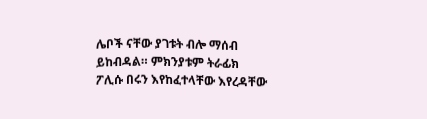ሌቦች ናቸው ያገቱት ብሎ ማሰብ ይከብዳል። ምክንያቱም ትራፊክ ፖሊሱ በሩን እየከፈተላቸው እየረዳቸው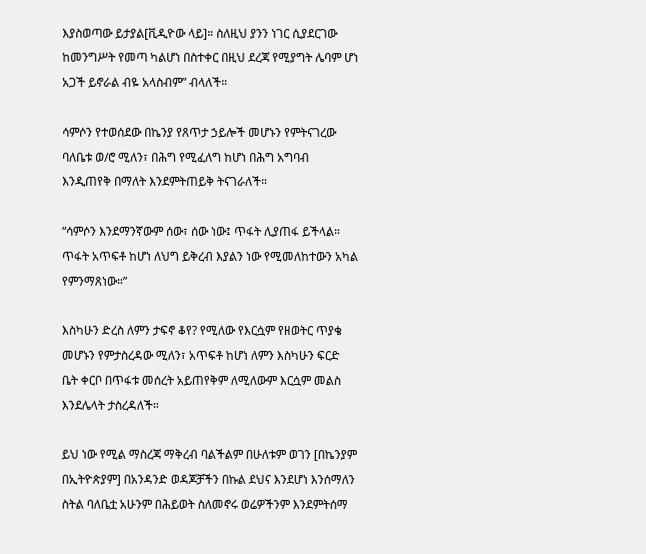እያስወጣው ይታያል[ቪዲዮው ላይ]። ስለዚህ ያንን ነገር ሲያደርገው ከመንግሥት የመጣ ካልሆነ በስተቀር በዚህ ደረጃ የሚያግት ሌባም ሆነ አጋች ይኖራል ብዬ አላስብም” ብላለች።

ሳምሶን የተወሰደው በኬንያ የጸጥታ ኃይሎች መሆኑን የምትናገረው ባለቤቱ ወ/ሮ ሚለን፣ በሕግ የሚፈለግ ከሆነ በሕግ አግባብ እንዲጠየቅ በማለት እንደምትጠይቅ ትናገራለች።

“ሳምሶን እንደማንኛውም ሰው፣ ሰው ነው፤ ጥፋት ሊያጠፋ ይችላል። ጥፋት አጥፍቶ ከሆነ ለህግ ይቅረብ እያልን ነው የሚመለከተውን አካል የምንማጸነው።”

እስካሁን ድረስ ለምን ታፍኖ ቆየ? የሚለው የእርሷም የዘወትር ጥያቄ መሆኑን የምታስረዳው ሚለን፣ አጥፍቶ ከሆነ ለምን እስካሁን ፍርድ ቤት ቀርቦ በጥፋቱ መሰረት አይጠየቅም ለሚለውም እርሷም መልስ እንደሌላት ታስረዳለች።

ይህ ነው የሚል ማስረጃ ማቅረብ ባልችልም በሁለቱም ወገን [በኬንያም በኢትዮጵያም] በአንዳንድ ወዳጆቻችን በኩል ደህና እንደሆነ እንሰማለን ስትል ባለቤቷ አሁንም በሕይወት ስለመኖሩ ወሬዎችንም እንደምትሰማ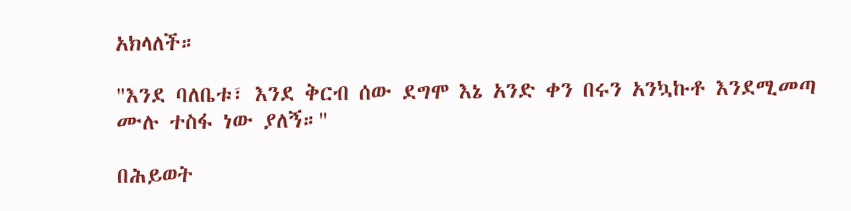አክላለች።

"እንደ ባለቤቱ፣ እንደ ቅርብ ሰው ደግሞ እኔ አንድ ቀን በሩን አንኳኩቶ እንደሚመጣ ሙሉ ተስፋ ነው ያለኝ።"

በሕይወት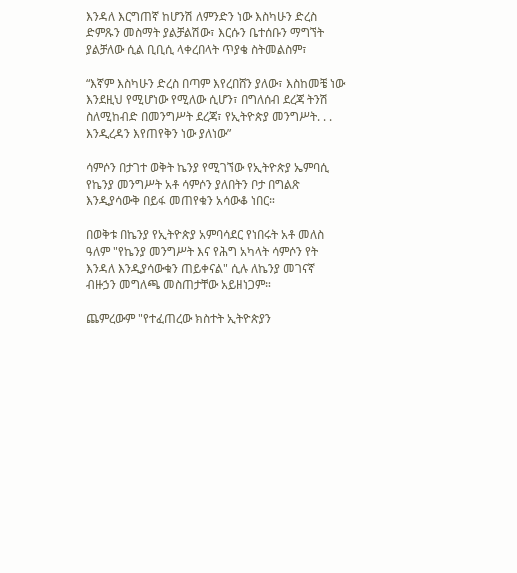እንዳለ እርግጠኛ ከሆንሽ ለምንድን ነው እስካሁን ድረስ ድምጹን መስማት ያልቻልሽው፣ እርሱን ቤተሰቡን ማግኘት ያልቻለው ሲል ቢቢሲ ላቀረበላት ጥያቄ ስትመልስም፣

“እኛም እስካሁን ድረስ በጣም እየረበሸን ያለው፣ እስከመቼ ነው እንደዚህ የሚሆነው የሚለው ሲሆን፣ በግለሰብ ደረጃ ትንሽ ስለሚከብድ በመንግሥት ደረጃ፣ የኢትዮጵያ መንግሥት. . . እንዲረዳን እየጠየቅን ነው ያለነው”

ሳምሶን በታገተ ወቅት ኬንያ የሚገኘው የኢትዮጵያ ኤምባሲ የኬንያ መንግሥት አቶ ሳምሶን ያለበትን ቦታ በግልጽ እንዲያሳውቅ በይፋ መጠየቁን አሳውቆ ነበር።

በወቅቱ በኬንያ የኢትዮጵያ አምባሳደር የነበሩት አቶ መለስ ዓለም "የኬንያ መንግሥት እና የሕግ አካላት ሳምሶን የት እንዳለ እንዲያሳውቁን ጠይቀናል" ሲሉ ለኬንያ መገናኛ ብዙኃን መግለጫ መስጠታቸው አይዘነጋም።

ጨምረውም "የተፈጠረው ክስተት ኢትዮጵያን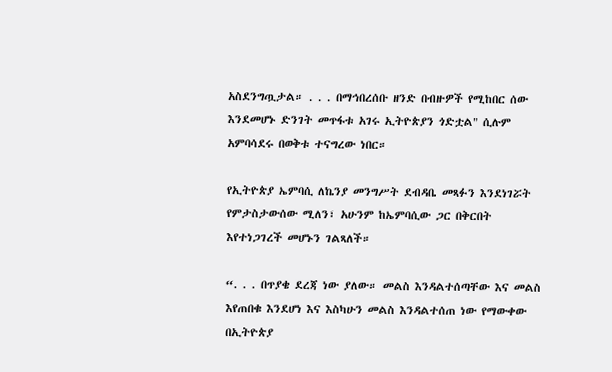አስደንግጧታል። . . . በማኅበረሰቡ ዘንድ በብዙዎች የሚከበር ሰው እንደመሆኑ ድንገት መጥፋቱ አገሩ ኢትዮጵያን ጎድቷል" ሲሉም አምባሳደሩ በወቅቱ ተናግረው ነበር።

የኢትዮጵያ ኤምባሲ ለኬንያ መንግሥት ደብዳቤ መጻፉን እንደነገሯት የምታስታውሰው ሚለን፣ አሁንም ከኤምባሲው ጋር በቅርበት እየተነጋገረች መሆኑን ገልጻለች።

“. . . በጥያቄ ደረጃ ነው ያለው። መልስ እንዳልተሰጣቸው እና መልስ እየጠበቁ እንደሆነ እና እስካሁን መልስ እንዳልተሰጠ ነው የማውቀው በኢትዮጵያ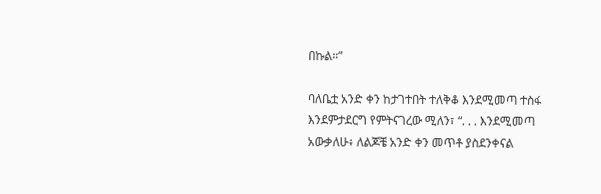በኩል።”

ባለቤቷ አንድ ቀን ከታገተበት ተለቅቆ እንደሚመጣ ተስፋ እንደምታደርግ የምትናገረው ሚለን፣ “. . . እንደሚመጣ አውቃለሁ፥ ለልጆቼ አንድ ቀን መጥቶ ያስደንቀናል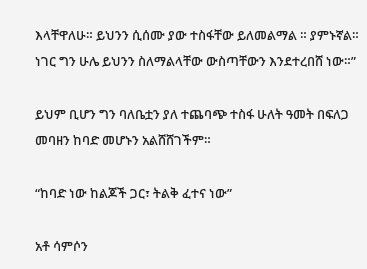እላቸዋለሁ። ይህንን ሲሰሙ ያው ተስፋቸው ይለመልማል ። ያምኑኛል። ነገር ግን ሁሌ ይህንን ስለማልላቸው ውስጣቸውን እንደተረበሸ ነው።”

ይህም ቢሆን ግን ባለቤቷን ያለ ተጨባጭ ተስፋ ሁለት ዓመት በፍለጋ መባዘን ከባድ መሆኑን አልሸሸገችም።

“ከባድ ነው ከልጆች ጋር፣ ትልቅ ፈተና ነው”

አቶ ሳምሶን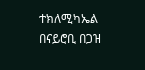ተክለሚካኤል በናይሮቢ በጋዝ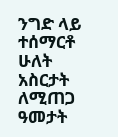ንግድ ላይ ተሰማርቶ ሁለት አስርታት ለሚጠጋ ዓመታት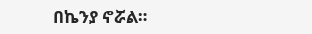በኬንያ ኖሯል።